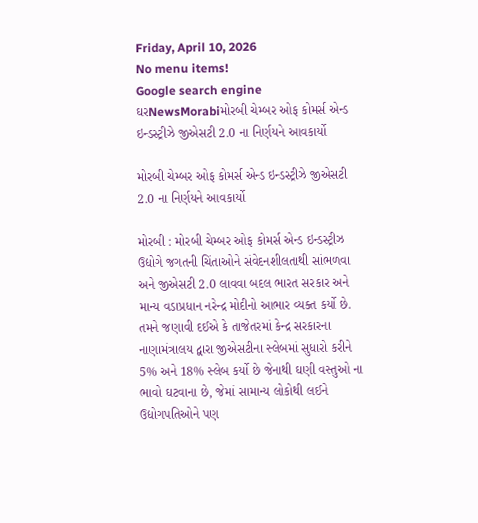Friday, April 10, 2026
No menu items!
Google search engine
ઘરNewsMorabiમોરબી ચેમ્બર ઓફ કોમર્સ એન્ડ ઇન્ડસ્ટ્રીઝે જીએસટી 2.0 ના નિર્ણયને આવકાર્યો

મોરબી ચેમ્બર ઓફ કોમર્સ એન્ડ ઇન્ડસ્ટ્રીઝે જીએસટી 2.0 ના નિર્ણયને આવકાર્યો

મોરબી : મોરબી ચેમ્બર ઓફ કોમર્સ એન્ડ ઇન્ડસ્ટ્રીઝ ઉદ્યોગે જગતની ચિંતાઓને સંવેદનશીલતાથી સાંભળવા અને જીએસટી 2.0 લાવવા બદલ ભારત સરકાર અને માન્ય વડાપ્રધાન નરેન્દ્ર મોદીનો આભાર વ્યક્ત કર્યો છે. તમને જણાવી દઈએ કે તાજેતરમાં કેન્દ્ર સરકારના નાણામંત્રાલય દ્વારા જીએસટીના સ્લેબમાં સુધારો કરીને 5% અને 18% સ્લેબ કર્યો છે જેનાથી ઘણી વસ્તુઓ ના ભાવો ઘટવાના છે, જેમાં સામાન્ય લોકોથી લઈને ઉદ્યોગપતિઓને પણ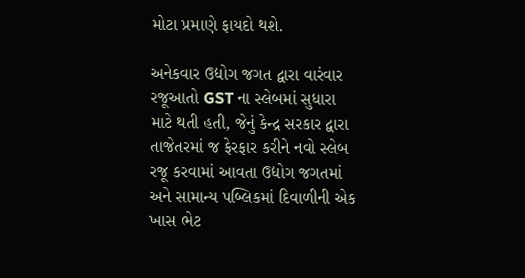મોટા પ્રમાણે ફાયદો થશે.

અનેકવાર ઉદ્યોગ જગત દ્વારા વારંવાર રજૂઆતો GST ના સ્લેબમાં સુધારા માટે થતી હતી, જેનું કેન્દ્ર સરકાર દ્વારા તાજેતરમાં જ ફેરફાર કરીને નવો સ્લેબ રજૂ કરવામાં આવતા ઉદ્યોગ જગતમાં અને સામાન્ય પબ્લિકમાં દિવાળીની એક ખાસ ભેટ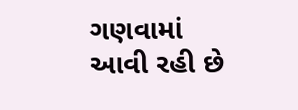ગણવામાં આવી રહી છે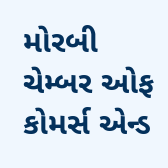મોરબી ચેમ્બર ઓફ કોમર્સ એન્ડ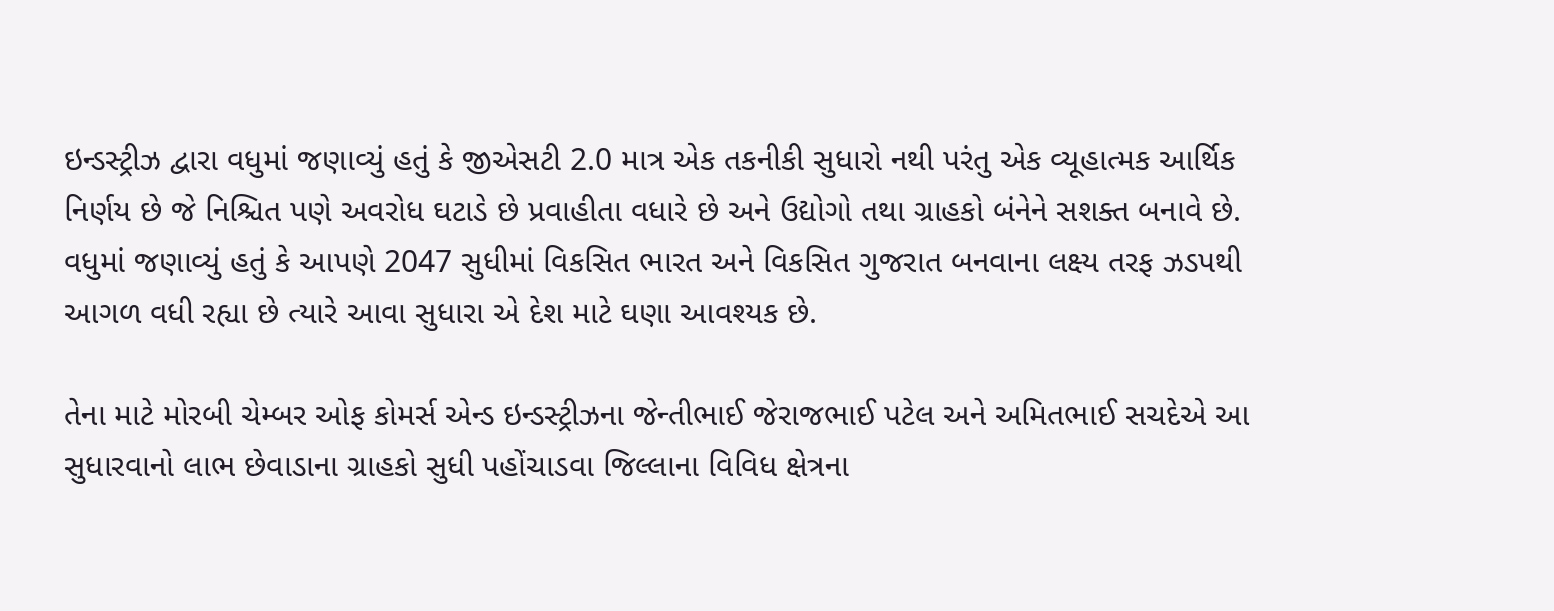ઇન્ડસ્ટ્રીઝ દ્વારા વધુમાં જણાવ્યું હતું કે જીએસટી 2.0 માત્ર એક તકનીકી સુધારો નથી પરંતુ એક વ્યૂહાત્મક આર્થિક નિર્ણય છે જે નિશ્ચિત પણે અવરોધ ઘટાડે છે પ્રવાહીતા વધારે છે અને ઉદ્યોગો તથા ગ્રાહકો બંનેને સશક્ત બનાવે છે. વધુમાં જણાવ્યું હતું કે આપણે 2047 સુધીમાં વિકસિત ભારત અને વિકસિત ગુજરાત બનવાના લક્ષ્ય તરફ ઝડપથી આગળ વધી રહ્યા છે ત્યારે આવા સુધારા એ દેશ માટે ઘણા આવશ્યક છે.

તેના માટે મોરબી ચેમ્બર ઓફ કોમર્સ એન્ડ ઇન્ડસ્ટ્રીઝના જેન્તીભાઈ જેરાજભાઈ પટેલ અને અમિતભાઈ સચદેએ આ સુધારવાનો લાભ છેવાડાના ગ્રાહકો સુધી પહોંચાડવા જિલ્લાના વિવિધ ક્ષેત્રના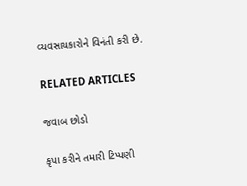વ્યવસાયકારોને વિનંતી કરી છે.

RELATED ARTICLES

જવાબ છોડો

કૃપા કરીને તમારી ટિપ્પણી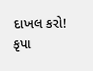દાખલ કરો!
કૃપા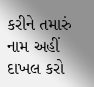કરીને તમારું નામ અહીં દાખલ કરો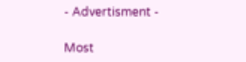- Advertisment -

Most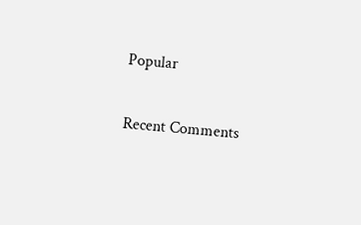Popular

Recent Comments